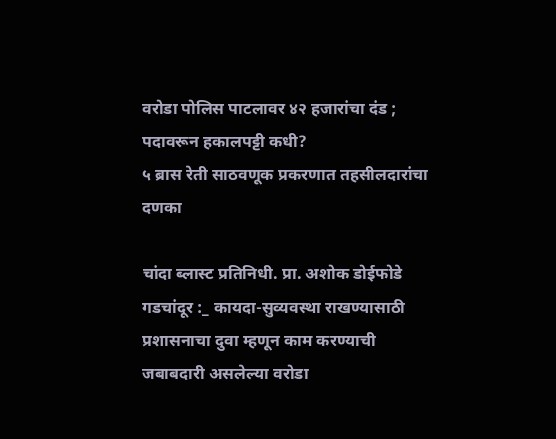वरोडा पोलिस पाटलावर ४२ हजारांचा दंड ; पदावरून हकालपट्टी कधी?
५ ब्रास रेती साठवणूक प्रकरणात तहसीलदारांचा दणका

चांदा ब्लास्ट प्रतिनिधी. प्रा. अशोक डोईफोडे
गडचांदूर :_ कायदा-सुव्यवस्था राखण्यासाठी प्रशासनाचा दुवा म्हणून काम करण्याची जबाबदारी असलेल्या वरोडा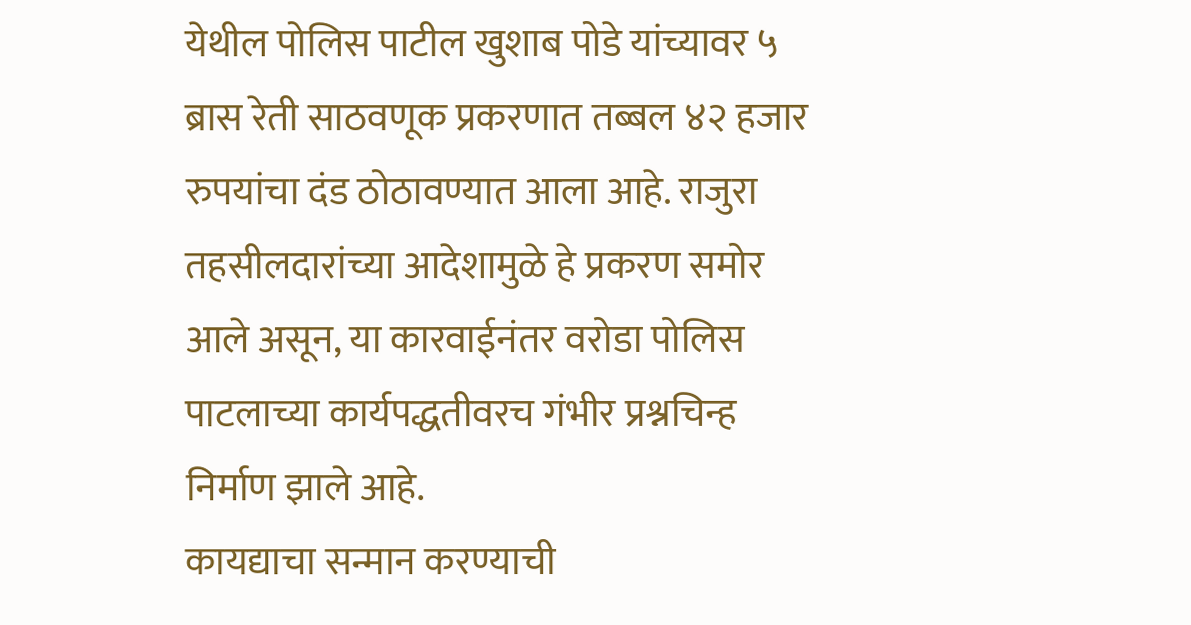येथील पोलिस पाटील खुशाब पोडे यांच्यावर ५ ब्रास रेती साठवणूक प्रकरणात तब्बल ४२ हजार रुपयांचा दंड ठोठावण्यात आला आहे. राजुरा तहसीलदारांच्या आदेशामुळे हे प्रकरण समोर आले असून, या कारवाईनंतर वरोडा पोलिस पाटलाच्या कार्यपद्धतीवरच गंभीर प्रश्नचिन्ह निर्माण झाले आहे.
कायद्याचा सन्मान करण्याची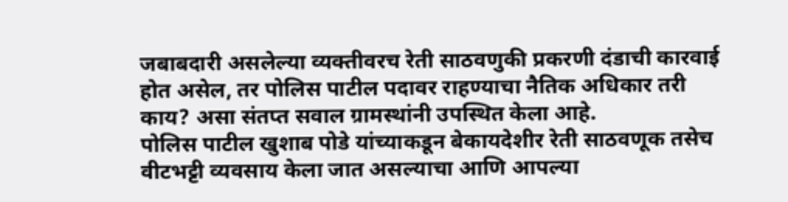जबाबदारी असलेल्या व्यक्तीवरच रेती साठवणुकी प्रकरणी दंडाची कारवाई होत असेल, तर पोलिस पाटील पदावर राहण्याचा नैतिक अधिकार तरी काय? असा संतप्त सवाल ग्रामस्थांनी उपस्थित केला आहे.
पोलिस पाटील खुशाब पोडे यांच्याकडून बेकायदेशीर रेती साठवणूक तसेच वीटभट्टी व्यवसाय केला जात असल्याचा आणि आपल्या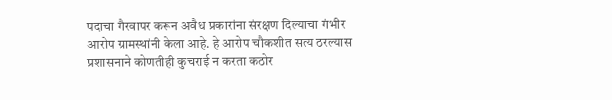पदाचा गैरवापर करून अवैध प्रकारांना संरक्षण दिल्याचा गंभीर आरोप ग्रामस्थांनी केला आहे. हे आरोप चौकशीत सत्य ठरल्यास प्रशासनाने कोणतीही कुचराई न करता कठोर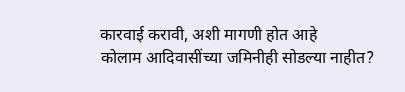कारवाई करावी, अशी मागणी होत आहे
कोलाम आदिवासींच्या जमिनीही सोडल्या नाहीत?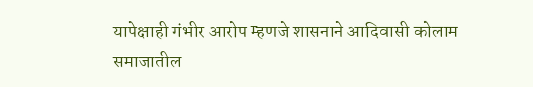यापेक्षाही गंभीर आरोप म्हणजे शासनाने आदिवासी कोलाम समाजातील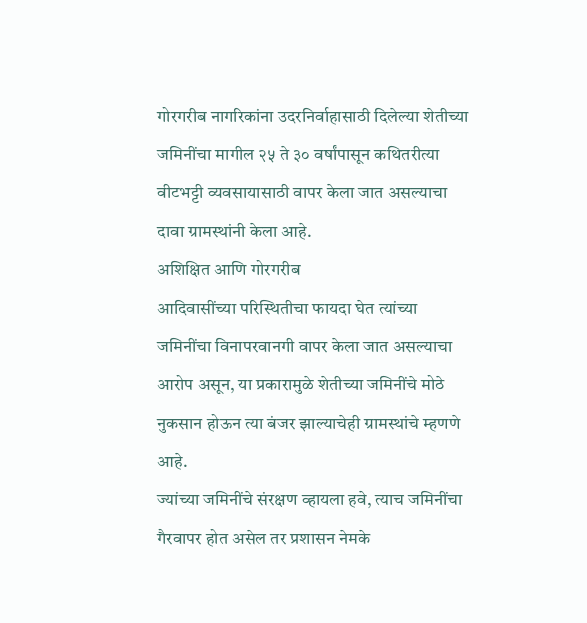गोरगरीब नागरिकांना उदरनिर्वाहासाठी दिलेल्या शेतीच्या जमिनींचा मागील २५ ते ३० वर्षांपासून कथितरीत्या वीटभट्टी व्यवसायासाठी वापर केला जात असल्याचा दावा ग्रामस्थांनी केला आहे.
अशिक्षित आणि गोरगरीब
आदिवासींच्या परिस्थितीचा फायदा घेत त्यांच्या जमिनींचा विनापरवानगी वापर केला जात असल्याचा आरोप असून, या प्रकारामुळे शेतीच्या जमिनींचे मोठे नुकसान होऊन त्या बंजर झाल्याचेही ग्रामस्थांचे म्हणणे आहे.
ज्यांच्या जमिनींचे संरक्षण व्हायला हवे, त्याच जमिनींचा गैरवापर होत असेल तर प्रशासन नेमके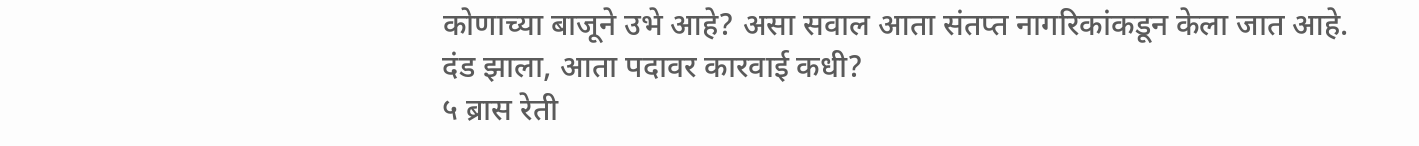कोणाच्या बाजूने उभे आहे? असा सवाल आता संतप्त नागरिकांकडून केला जात आहे.
दंड झाला, आता पदावर कारवाई कधी?
५ ब्रास रेती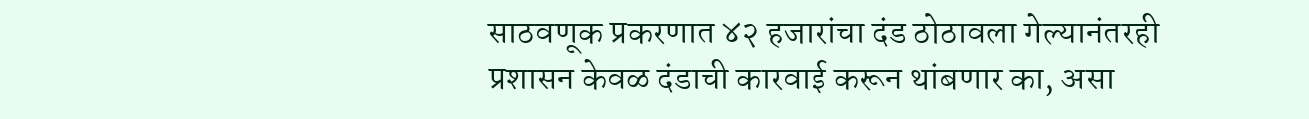साठवणूक प्रकरणात ४२ हजारांचा दंड ठोठावला गेल्यानंतरही प्रशासन केवळ दंडाची कारवाई करून थांबणार का, असा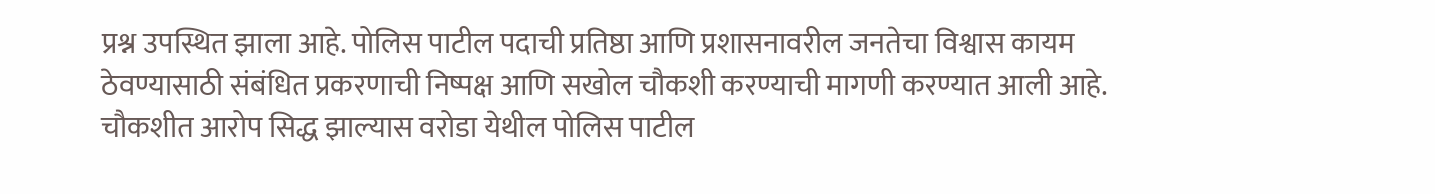प्रश्न उपस्थित झाला आहे. पोलिस पाटील पदाची प्रतिष्ठा आणि प्रशासनावरील जनतेचा विश्वास कायम ठेवण्यासाठी संबंधित प्रकरणाची निष्पक्ष आणि सखोल चौकशी करण्याची मागणी करण्यात आली आहे.
चौकशीत आरोप सिद्ध झाल्यास वरोडा येथील पोलिस पाटील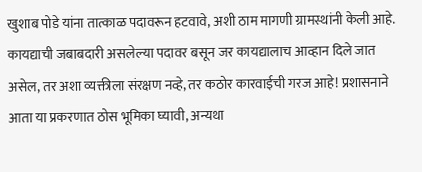खुशाब पोडे यांना तात्काळ पदावरून हटवावे, अशी ठाम मागणी ग्रामस्थांनी केली आहे.
कायद्याची जबाबदारी असलेल्या पदावर बसून जर कायद्यालाच आव्हान दिले जात असेल, तर अशा व्यक्तीला संरक्षण नव्हे, तर कठोर कारवाईची गरज आहे! प्रशासनाने आता या प्रकरणात ठोस भूमिका घ्यावी, अन्यथा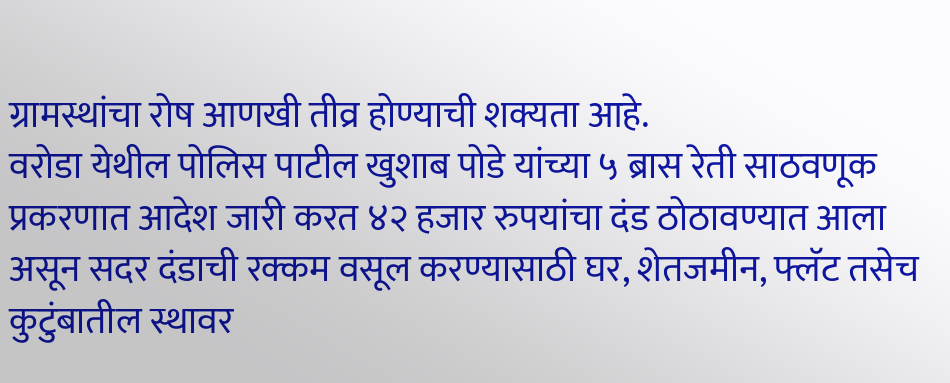ग्रामस्थांचा रोष आणखी तीव्र होण्याची शक्यता आहे.
वरोडा येथील पोलिस पाटील खुशाब पोडे यांच्या ५ ब्रास रेती साठवणूक प्रकरणात आदेश जारी करत ४२ हजार रुपयांचा दंड ठोठावण्यात आला असून सदर दंडाची रक्कम वसूल करण्यासाठी घर, शेतजमीन, फ्लॅट तसेच कुटुंबातील स्थावर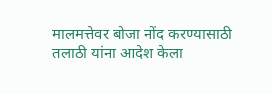मालमत्तेवर बोजा नोंद करण्यासाठी तलाठी यांना आदेश केला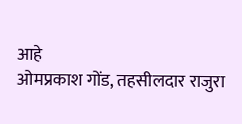आहे
ओमप्रकाश गोंड, तहसीलदार राजुरा